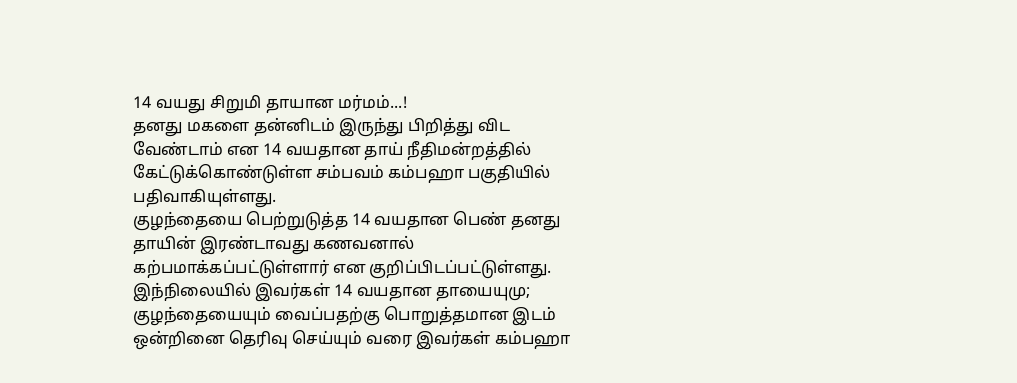14 வயது சிறுமி தாயான மர்மம்...!
தனது மகளை தன்னிடம் இருந்து பிறித்து விட வேண்டாம் என 14 வயதான தாய் நீதிமன்றத்தில் கேட்டுக்கொண்டுள்ள சம்பவம் கம்பஹா பகுதியில் பதிவாகியுள்ளது.
குழந்தையை பெற்றுடுத்த 14 வயதான பெண் தனது தாயின் இரண்டாவது கணவனால் கற்பமாக்கப்பட்டுள்ளார் என குறிப்பிடப்பட்டுள்ளது.
இந்நிலையில் இவர்கள் 14 வயதான தாயையுமு; குழந்தையையும் வைப்பதற்கு பொறுத்தமான இடம் ஒன்றினை தெரிவு செய்யும் வரை இவர்கள் கம்பஹா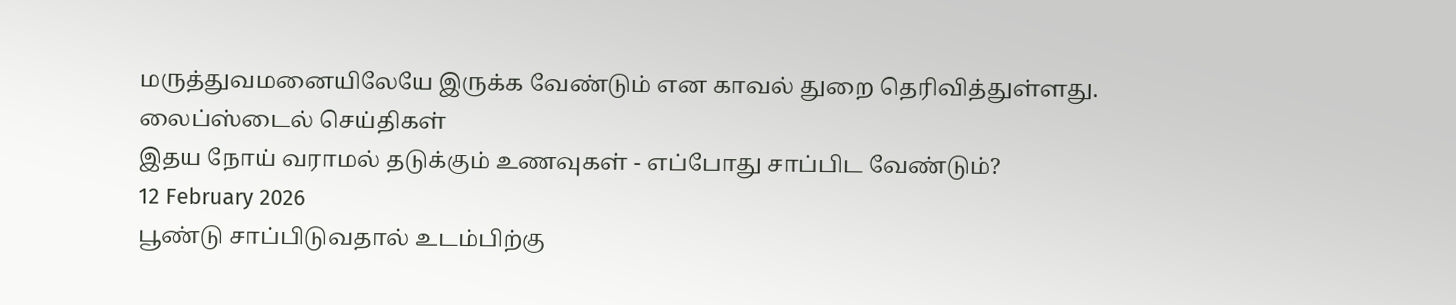மருத்துவமனையிலேயே இருக்க வேண்டும் என காவல் துறை தெரிவித்துள்ளது.
லைப்ஸ்டைல் செய்திகள்
இதய நோய் வராமல் தடுக்கும் உணவுகள் - எப்போது சாப்பிட வேண்டும்?
12 February 2026
பூண்டு சாப்பிடுவதால் உடம்பிற்கு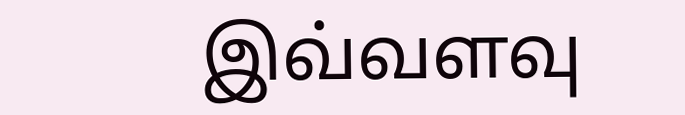இவ்வளவு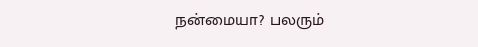நன்மையா? பலரும்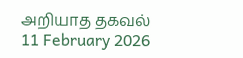அறியாத தகவல்
11 February 2026